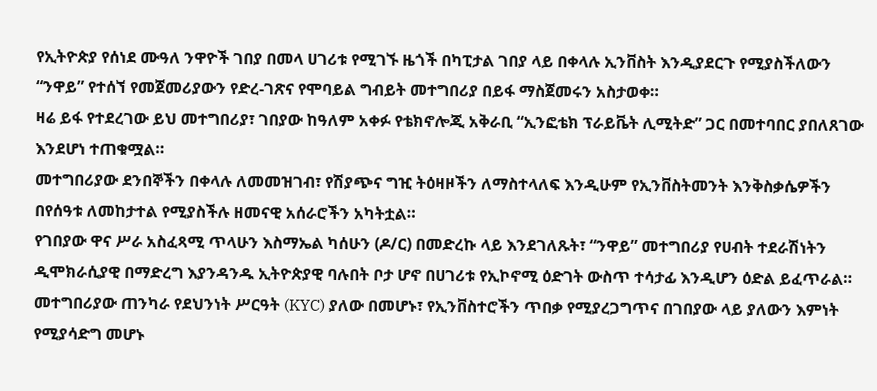የኢትዮጵያ የሰነደ ሙዓለ ንዋዮች ገበያ በመላ ሀገሪቱ የሚገኙ ዜጎች በካፒታል ገበያ ላይ በቀላሉ ኢንቨስት እንዲያደርጉ የሚያስችለውን “ንዋይ” የተሰኘ የመጀመሪያውን የድረ-ገጽና የሞባይል ግብይት መተግበሪያ በይፋ ማስጀመሩን አስታወቀ።
ዛሬ ይፋ የተደረገው ይህ መተግበሪያ፣ ገበያው ከዓለም አቀፉ የቴክኖሎጂ አቅራቢ “ኢንፎቴክ ፕራይቬት ሊሚትድ” ጋር በመተባበር ያበለጸገው እንደሆነ ተጠቁሟል።
መተግበሪያው ደንበኞችን በቀላሉ ለመመዝገብ፣ የሽያጭና ግዢ ትዕዛዞችን ለማስተላለፍ እንዲሁም የኢንቨስትመንት እንቅስቃሴዎችን በየሰዓቱ ለመከታተል የሚያስችሉ ዘመናዊ አሰራሮችን አካትቷል።
የገበያው ዋና ሥራ አስፈጻሚ ጥላሁን እስማኤል ካሰሁን (ዶ/ር) በመድረኩ ላይ እንደገለጹት፣ “ንዋይ” መተግበሪያ የሀብት ተደራሽነትን ዲሞክራሲያዊ በማድረግ እያንዳንዱ ኢትዮጵያዊ ባሉበት ቦታ ሆኖ በሀገሪቱ የኢኮኖሚ ዕድገት ውስጥ ተሳታፊ እንዲሆን ዕድል ይፈጥራል።
መተግበሪያው ጠንካራ የደህንነት ሥርዓት (KYC) ያለው በመሆኑ፣ የኢንቨስተሮችን ጥበቃ የሚያረጋግጥና በገበያው ላይ ያለውን እምነት የሚያሳድግ መሆኑ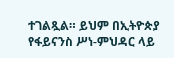ተገልጿል። ይህም በኢትዮጵያ የፋይናንስ ሥነ-ምህዳር ላይ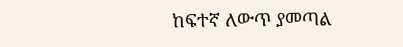ከፍተኛ ለውጥ ያመጣል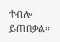ተብሎ ይጠበቃል።